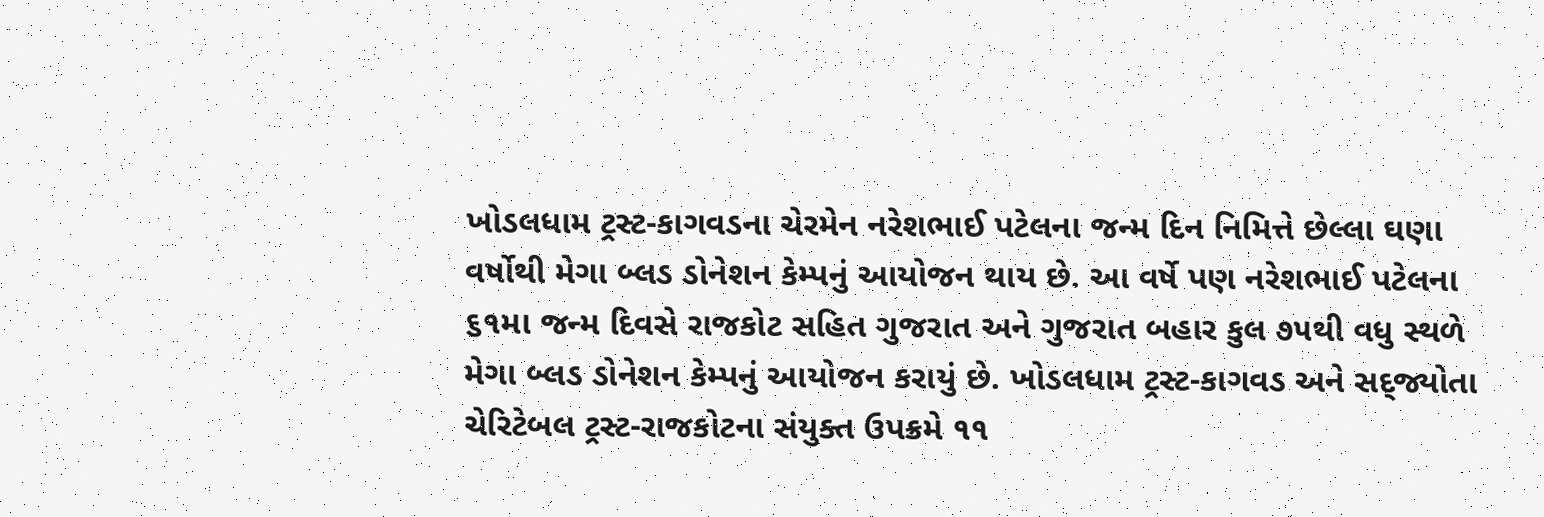ખોડલધામ ટ્રસ્ટ-કાગવડના ચેરમેન નરેશભાઈ પટેલના જન્મ દિન નિમિત્તે છેલ્લા ઘણા વર્ષોથી મેગા બ્લડ ડોનેશન કેમ્પનું આયોજન થાય છે. આ વર્ષે પણ નરેશભાઈ પટેલના ૬૧મા જન્મ દિવસે રાજકોટ સહિત ગુજરાત અને ગુજરાત બહાર કુલ ૭૫થી વધુ સ્થળે મેગા બ્લડ ડોનેશન કેમ્પનું આયોજન કરાયું છે. ખોડલધામ ટ્રસ્ટ-કાગવડ અને સદ્‌જ્યોતા ચેરિટેબલ ટ્રસ્ટ-રાજકોટના સંયુક્ત ઉપક્રમે ૧૧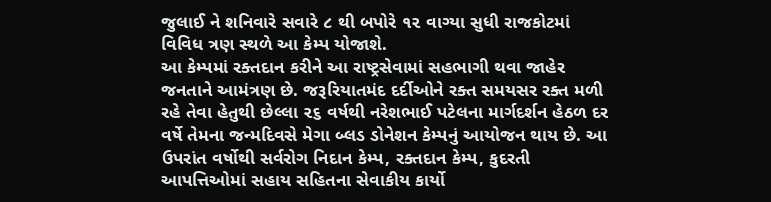જુલાઈ ને શનિવારે સવારે ૮ થી બપોરે ૧૨ વાગ્યા સુધી રાજકોટમાં વિવિધ ત્રણ સ્થળે આ કેમ્પ યોજાશે.
આ કેમ્પમાં રક્તદાન કરીને આ રાષ્ટ્રસેવામાં સહભાગી થવા જાહેર જનતાને આમંત્રણ છે. જરૂરિયાતમંદ દર્દીઓને રક્ત સમયસર રક્ત મળી રહે તેવા હેતુથી છેલ્લા ૨૬ વર્ષથી નરેશભાઈ પટેલના માર્ગદર્શન હેઠળ દર વર્ષે તેમના જન્મદિવસે મેગા બ્લડ ડોનેશન કેમ્પનું આયોજન થાય છે. આ ઉપરાંત વર્ષોથી સર્વરોગ નિદાન કેમ્પ, રક્તદાન કેમ્પ, કુદરતી આપત્તિઓમાં સહાય સહિતના સેવાકીય કાર્યો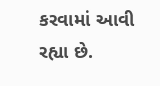કરવામાં આવી રહ્યા છે.